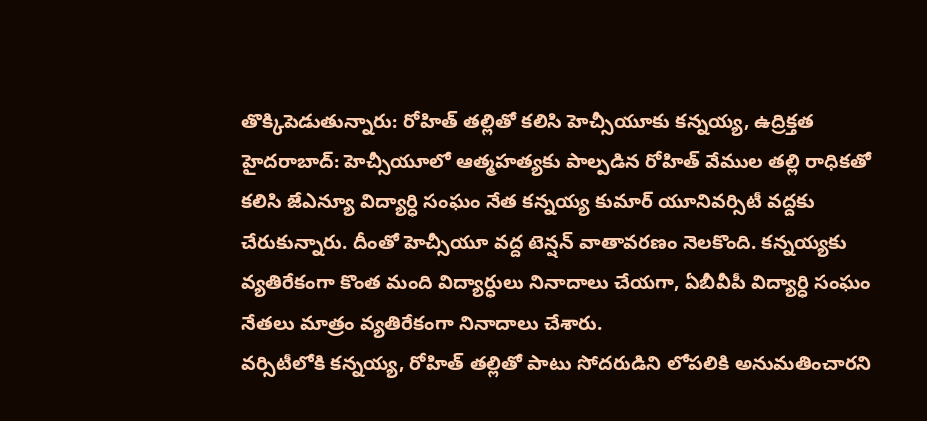తొక్కిపెడుతున్నారు: రోహిత్ తల్లితో కలిసి హెచ్సీయూకు కన్నయ్య, ఉద్రిక్తత
హైదరాబాద్: హెచ్సీయూలో ఆత్మహత్యకు పాల్పడిన రోహిత్ వేముల తల్లి రాధికతో కలిసి జేఎన్యూ విద్యార్ధి సంఘం నేత కన్నయ్య కుమార్ యూనివర్సిటీ వద్దకు చేరుకున్నారు. దీంతో హెచ్సీయూ వద్ద టెన్షన్ వాతావరణం నెలకొంది. కన్నయ్యకు వ్యతిరేకంగా కొంత మంది విద్యార్ధులు నినాదాలు చేయగా, ఏబీవీపీ విద్యార్ధి సంఘం నేతలు మాత్రం వ్యతిరేకంగా నినాదాలు చేశారు.
వర్సిటీలోకి కన్నయ్య, రోహిత్ తల్లితో పాటు సోదరుడిని లోపలికి అనుమతించారని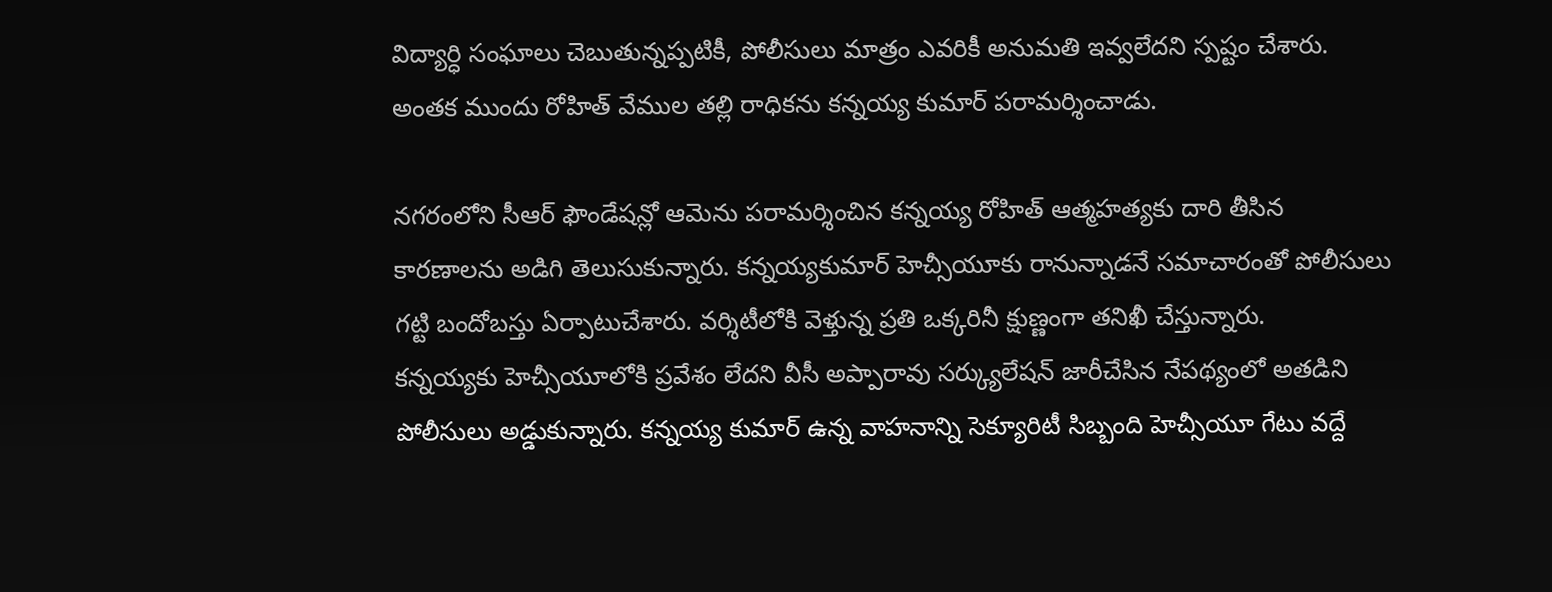విద్యార్ధి సంఘాలు చెబుతున్నప్పటికీ, పోలీసులు మాత్రం ఎవరికీ అనుమతి ఇవ్వలేదని స్పష్టం చేశారు. అంతక ముందు రోహిత్ వేముల తల్లి రాధికను కన్నయ్య కుమార్ పరామర్శించాడు.

నగరంలోని సీఆర్ ఫౌండేషన్లో ఆమెను పరామర్శించిన కన్నయ్య రోహిత్ ఆత్మహత్యకు దారి తీసిన కారణాలను అడిగి తెలుసుకున్నారు. కన్నయ్యకుమార్ హెచ్సీయూకు రానున్నాడనే సమాచారంతో పోలీసులు గట్టి బందోబస్తు ఏర్పాటుచేశారు. వర్శిటీలోకి వెళ్తున్న ప్రతి ఒక్కరినీ క్షుణ్ణంగా తనిఖీ చేస్తున్నారు.
కన్నయ్యకు హెచ్సీయూలోకి ప్రవేశం లేదని వీసీ అప్పారావు సర్క్యులేషన్ జారీచేసిన నేపథ్యంలో అతడిని పోలీసులు అడ్డుకున్నారు. కన్నయ్య కుమార్ ఉన్న వాహనాన్ని సెక్యూరిటీ సిబ్బంది హెచ్సీయూ గేటు వద్దే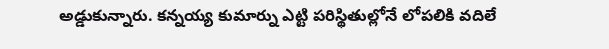అడ్డుకున్నారు. కన్నయ్య కుమార్ను ఎట్టి పరిస్థితుల్లోనే లోపలికి వదిలే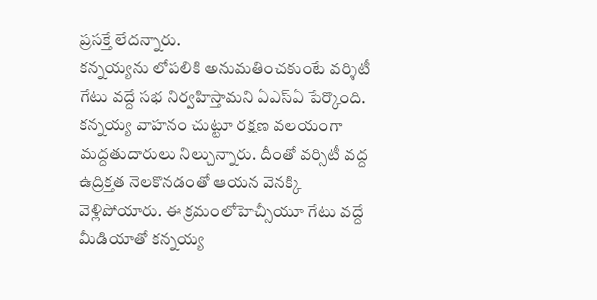ప్రసక్తే లేదన్నారు.
కన్నయ్యను లోపలికి అనుమతించకుంటే వర్శిటీ గేటు వద్దే సభ నిర్వహిస్తామని ఏఎస్ఏ పేర్కొంది. కన్నయ్య వాహనం చుట్టూ రక్షణ వలయంగా మద్దతుదారులు నిల్చున్నారు. దీంతో వర్సిటీ వద్ద ఉద్రిక్తత నెలకొనడంతో ఆయన వెనక్కి వెళ్లిపోయారు. ఈ క్రమంలోహెచ్సీయూ గేటు వద్దే మీడియాతో కన్నయ్య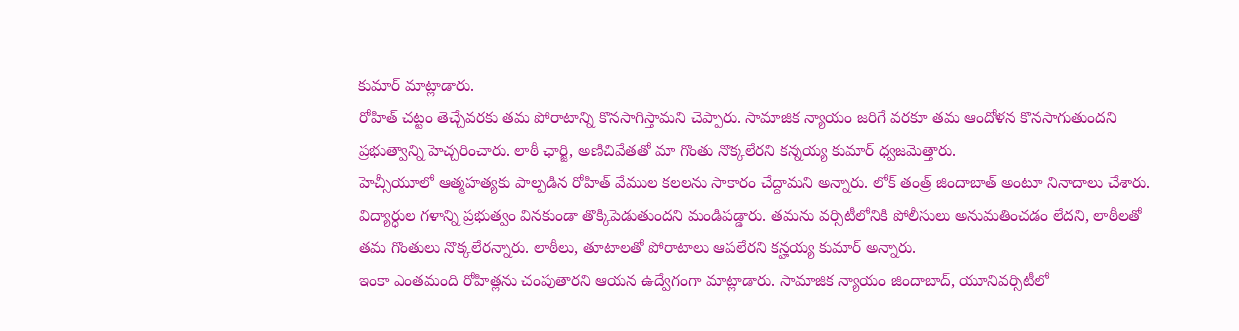కుమార్ మాట్లాడారు.
రోహిత్ చట్టం తెచ్చేవరకు తమ పోరాటాన్ని కొనసాగిస్తామని చెప్పారు. సామాజిక న్యాయం జరిగే వరకూ తమ ఆందోళన కొనసాగుతుందని ప్రభుత్వాన్ని హెచ్చరించారు. లాఠీ ఛార్జి, అణిచివేతతో మా గొంతు నొక్కలేరని కన్నయ్య కుమార్ ధ్వజమెత్తారు.
హెచ్సీయూలో ఆత్మహత్యకు పాల్పడిన రోహిత్ వేముల కలలను సాకారం చేద్దామని అన్నారు. లోక్ తంత్ర్ జిందాబాత్ అంటూ నినాదాలు చేశారు. విద్యార్ధుల గళాన్ని ప్రభుత్వం వినకుండా తొక్కిపెడుతుందని మండిపడ్డారు. తమను వర్సిటీలోనికి పోలీసులు అనుమతించడం లేదని, లాఠీలతో తమ గొంతులు నొక్కలేరన్నారు. లాఠీలు, తూటాలతో పోరాటాలు ఆపలేరని కన్హయ్య కుమార్ అన్నారు.
ఇంకా ఎంతమంది రోహిత్లను చంపుతారని ఆయన ఉద్వేగంగా మాట్లాడారు. సామాజిక న్యాయం జిందాబాద్, యూనివర్సిటీలో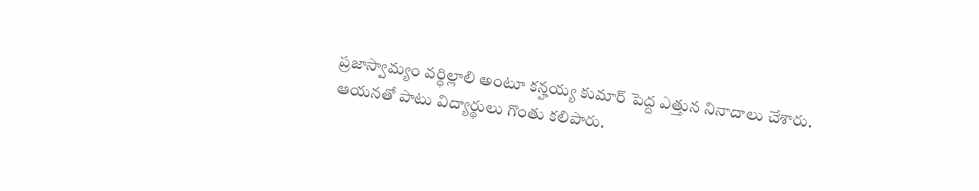ప్రజాస్వామ్యం వర్ధిల్లాలి అంటూ కన్హయ్య కుమార్ పెద్ద ఎత్తున నినాదాలు చేశారు. ఆయనతో పాటు విద్యార్థులు గొంతు కలిపారు.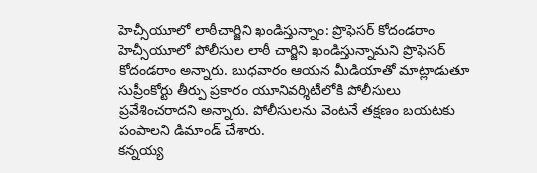హెచ్సీయూలో లాఠీచార్జిని ఖండిస్తున్నాం: ప్రొఫెసర్ కోదండరాం
హెచ్సీయూలో పోలీసుల లాఠీ చార్జిని ఖండిస్తున్నామని ప్రొఫెసర్ కోదండరాం అన్నారు. బుధవారం ఆయన మీడియాతో మాట్లాడుతూ సుప్రీంకోర్టు తీర్పు ప్రకారం యూనివర్శిటీలోకి పోలీసులు ప్రవేశించరాదని అన్నారు. పోలీసులను వెంటనే తక్షణం బయటకు పంపాలని డిమాండ్ చేశారు.
కన్నయ్య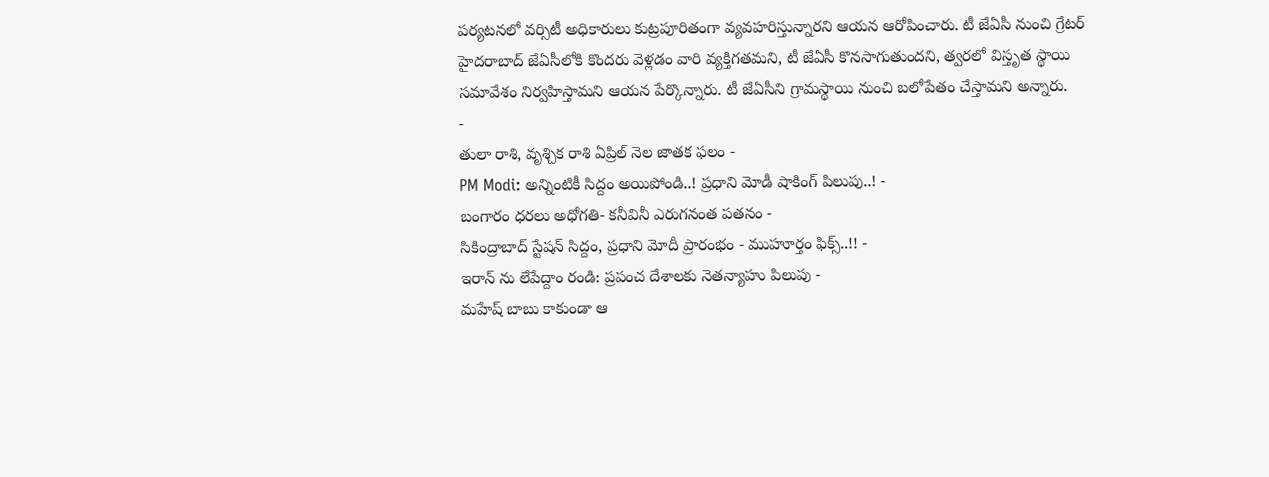పర్యటనలో వర్సిటీ అధికారులు కుట్రపూరితంగా వ్యవహరిస్తున్నారని ఆయన ఆరోపించారు. టీ జేఏసీ నుంచి గ్రేటర్ హైదరాబాద్ జేఏసీలోకి కొందరు వెళ్లడం వారి వ్యక్తిగతమని, టీ జేఏసీ కొనసాగుతుందని, త్వరలో విస్తృత స్థాయి సమావేశం నిర్వహిస్తామని ఆయన పేర్కొన్నారు. టీ జేఏసీని గ్రామస్థాయి నుంచి బలోపేతం చేస్తామని అన్నారు.
-
తులా రాశి, వృశ్చిక రాశి ఏప్రిల్ నెల జాతక ఫలం -
PM Modi: అన్నింటికీ సిద్దం అయిపోండి..! ప్రధాని మోడీ షాకింగ్ పిలుపు..! -
బంగారం ధరలు అధోగతి- కనీవినీ ఎరుగనంత పతనం -
సికింద్రాబాద్ స్టేషన్ సిద్దం, ప్రధాని మోదీ ప్రారంభం - ముహూర్తం ఫిక్స్..!! -
ఇరాన్ ను లేపేద్దాం రండి: ప్రపంచ దేశాలకు నెతన్యాహు పిలుపు -
మహేష్ బాబు కాకుండా ఆ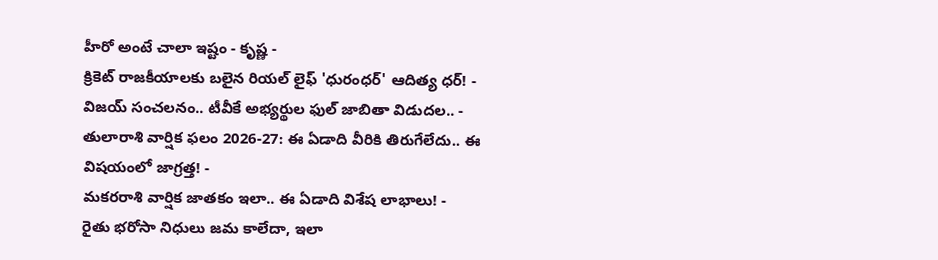హీరో అంటే చాలా ఇష్టం - కృష్ణ -
క్రికెట్ రాజకీయాలకు బలైన రియల్ లైఫ్ 'ధురంధర్' ఆదిత్య ధర్! -
విజయ్ సంచలనం.. టీవీకే అభ్యర్థుల ఫుల్ జాబితా విడుదల.. -
తులారాశి వార్షిక ఫలం 2026-27: ఈ ఏడాది వీరికి తిరుగేలేదు.. ఈ విషయంలో జాగ్రత్త! -
మకరరాశి వార్షిక జాతకం ఇలా.. ఈ ఏడాది విశేష లాభాలు! -
రైతు భరోసా నిధులు జమ కాలేదా, ఇలా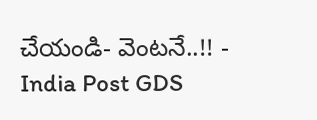చేయండి- వెంటనే..!! -
India Post GDS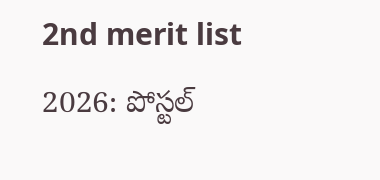2nd merit list 2026: పోస్టల్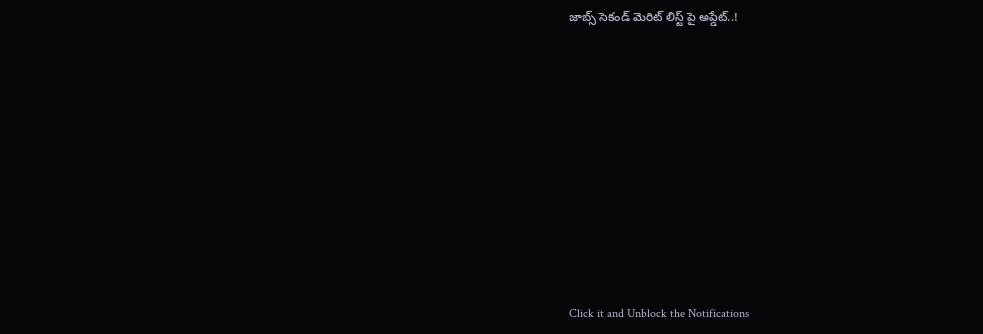జాబ్స్ సెకండ్ మెరిట్ లిస్ట్ పై అప్డేట్..!












Click it and Unblock the Notifications